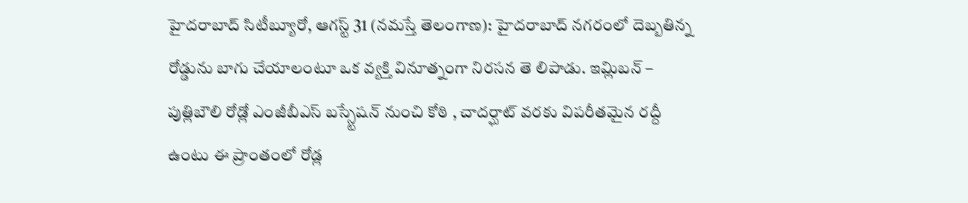హైదరాబాద్ సిటీబ్యూరో, ఆగస్ట్ 31 (నమస్తే తెలంగాణ): హైదరాబాద్ నగరంలో దెబ్బతిన్న రోడ్డును బాగు చేయాలంటూ ఒక వ్యక్తి వినూత్నంగా నిరసన తె లిపాడు. ఇమ్లిబన్ – పుత్లిబౌలి రోడ్లో ఎంజీబీఎస్ బస్స్టేషన్ నుంచి కోఠి , చాదర్ఘాట్ వరకు విపరీతమైన రద్దీ ఉంటు ఈ ప్రాంతంలో రోడ్ల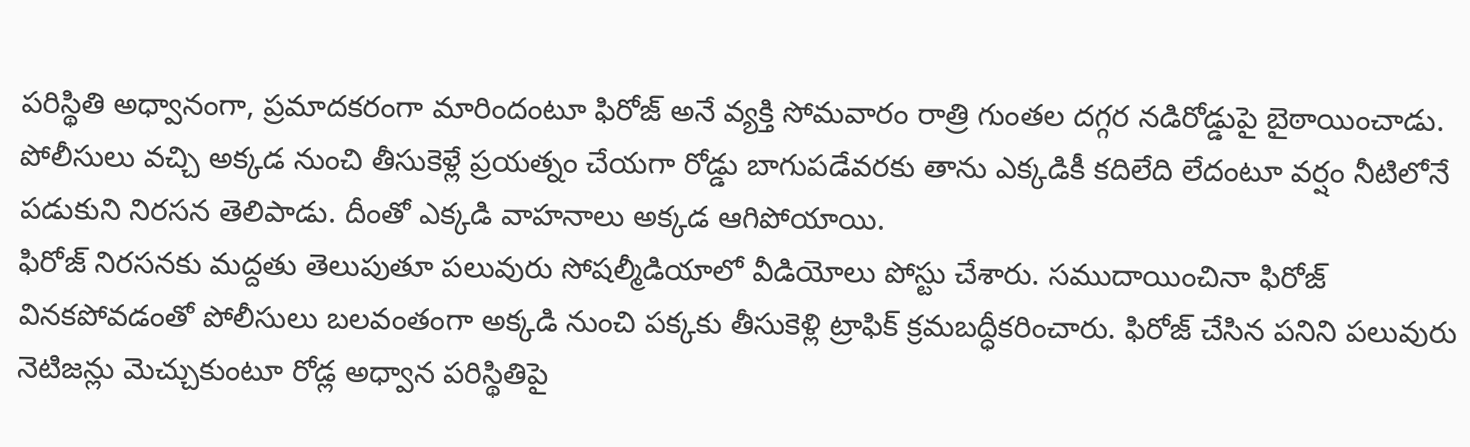పరిస్థితి అధ్వానంగా, ప్రమాదకరంగా మారిందంటూ ఫిరోజ్ అనే వ్యక్తి సోమవారం రాత్రి గుంతల దగ్గర నడిరోడ్డుపై బైఠాయించాడు. పోలీసులు వచ్చి అక్కడ నుంచి తీసుకెళ్లే ప్రయత్నం చేయగా రోడ్డు బాగుపడేవరకు తాను ఎక్కడికీ కదిలేది లేదంటూ వర్షం నీటిలోనే పడుకుని నిరసన తెలిపాడు. దీంతో ఎక్కడి వాహనాలు అక్కడ ఆగిపోయాయి.
ఫిరోజ్ నిరసనకు మద్దతు తెలుపుతూ పలువురు సోషల్మీడియాలో వీడియోలు పోస్టు చేశారు. సముదాయించినా ఫిరోజ్ వినకపోవడంతో పోలీసులు బలవంతంగా అక్కడి నుంచి పక్కకు తీసుకెళ్లి ట్రాఫిక్ క్రమబద్ధీకరించారు. ఫిరోజ్ చేసిన పనిని పలువురు నెటిజన్లు మెచ్చుకుంటూ రోడ్ల అధ్వాన పరిస్థితిపై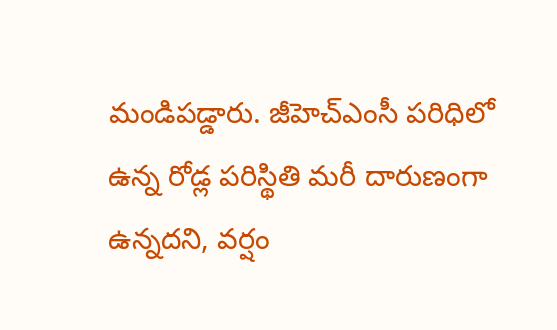మండిపడ్డారు. జీహెచ్ఎంసీ పరిధిలో ఉన్న రోడ్ల పరిస్థితి మరీ దారుణంగా ఉన్నదని, వర్షం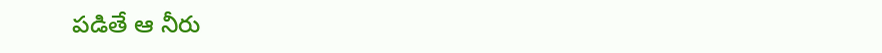పడితే ఆ నీరు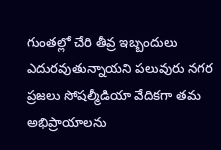గుంతల్లో చేరి తీవ్ర ఇబ్బందులు ఎదురవుతున్నాయని పలువురు నగర ప్రజలు సోషల్మీడియా వేదికగా తమ అభిప్రాయాలను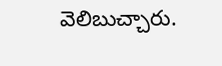వెలిబుచ్చారు.